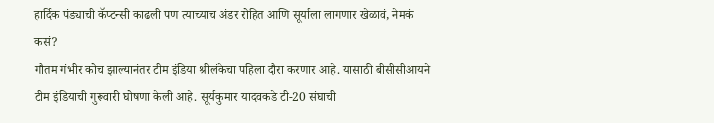हार्दिक पंड्याची कॅप्टन्सी काढली पण त्याच्याच अंडर रोहित आणि सूर्याला लागणार खेळावं, नेमकं कसं?
गौतम गंभीर कोच झाल्यानंतर टीम इंडिया श्रीलंकेचा पहिला दौरा करणार आहे. यासाठी बीसीसीआयने टीम इंडियाची गुरूवारी घोषणा केली आहे. सूर्यकुमार यादवकडे टी-20 संघाची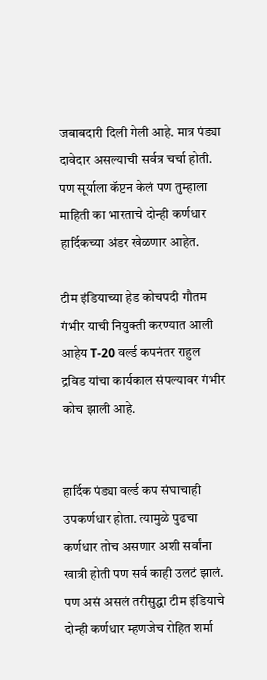जबाबदारी दिली गेली आहे. मात्र पंड्या दावेदार असल्याची सर्वत्र चर्चा होती. पण सूर्याला कॅप्टन केलं पण तुम्हाला माहिती का भारताचे दोन्ही कर्णधार हार्दिकच्या अंडर खेळणार आहेत.

टीम इंडियाच्या हेड कोचपदी गौतम गंभीर याची नियुक्ती करण्यात आली आहेय T-20 वर्ल्ड कपनंतर राहुल द्रविड यांचा कार्यकाल संपल्यावर गंभीर कोच झाली आहे.


हार्दिक पंड्या वर्ल्ड कप संघाचाही उपकर्णधार होता. त्यामुळे पुढचा कर्णधार तोच असणार अशी सर्वांना खात्री होती पण सर्व काही उलटं झालं. पण असं असलं तरीसुद्धा टीम इंडियाचे दोन्ही कर्णधार म्हणजेच रोहित शर्मा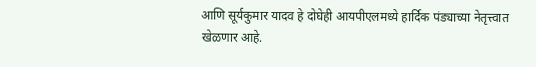आणि सूर्यकुमार यादव हे दोघेही आयपीएलमध्ये हार्दिक पंड्याच्या नेतृत्त्वात खेळणार आहे.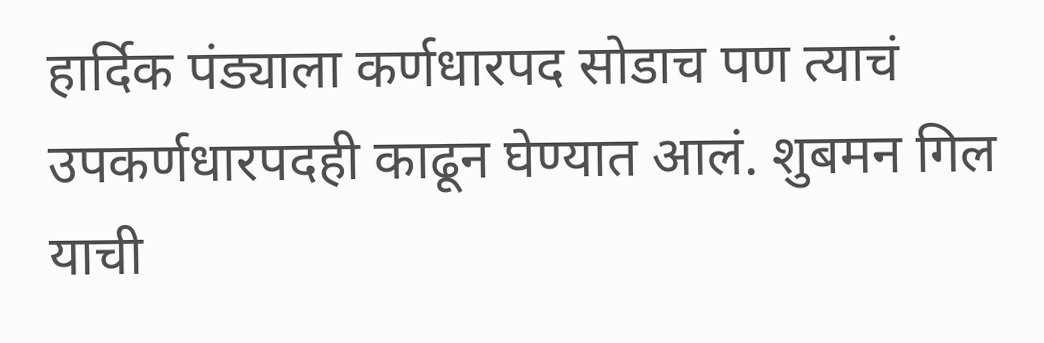हार्दिक पंड्याला कर्णधारपद सोडाच पण त्याचं उपकर्णधारपदही काढून घेण्यात आलं. शुबमन गिल याची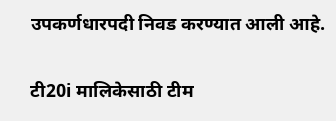उपकर्णधारपदी निवड करण्यात आली आहे.

टी20i मालिकेसाठी टीम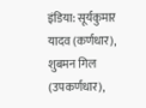इंडिया: सूर्यकुमार यादव (कर्णधार), शुबमन गिल (उपकर्णधार),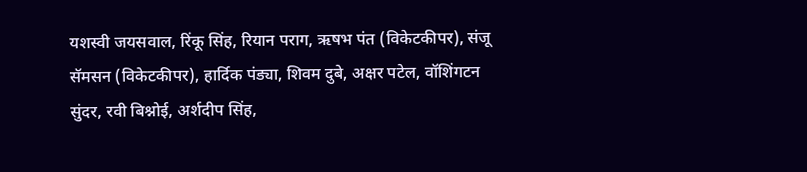यशस्वी जयसवाल, रिंकू सिंह, रियान पराग, ऋषभ पंत (विकेटकीपर), संजू सॅमसन (विकेटकीपर), हार्दिक पंड्या, शिवम दुबे, अक्षर पटेल, वॉशिंगटन सुंदर, रवी बिश्नोई, अर्शदीप सिंह,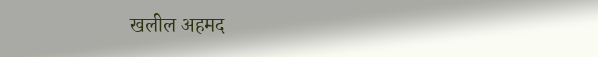खलील अहमद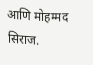आणि मोहम्मद सिराज.